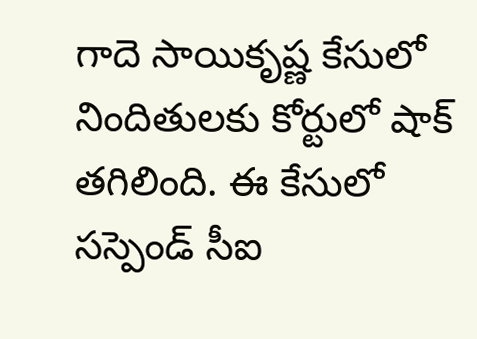గాదె సాయికృష్ణ కేసులో నిందితులకు కోర్టులో షాక్ తగిలింది. ఈ కేసులో సస్పెండ్ సీఐ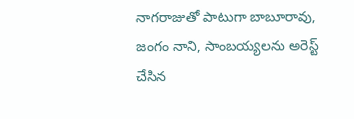నాగరాజుతో పాటుగా బాబూరావు, జంగం నాని, సాంబయ్యలను అరెస్ట్ చేసిన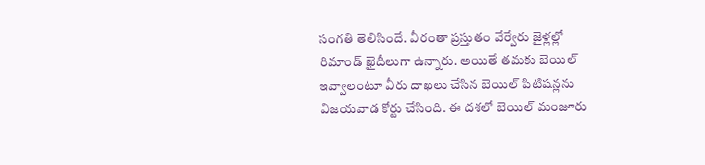సంగతి తెలిసిందే. వీరంతా ప్రస్తుతం వేర్వేరు జైళ్లల్లో రిమాండ్ ఖైదీలుగా ఉన్నారు. అయితే తమకు బెయిల్ ఇవ్వాలంటూ వీరు దాఖలు చేసిన బెయిల్ పిటిషన్లను విజయవాడ కోర్టు చేసింది. ఈ దశలో బెయిల్ మంజూరు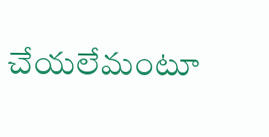చేయలేమంటూ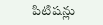పిటిషన్లు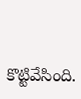కొట్టివేసింది.